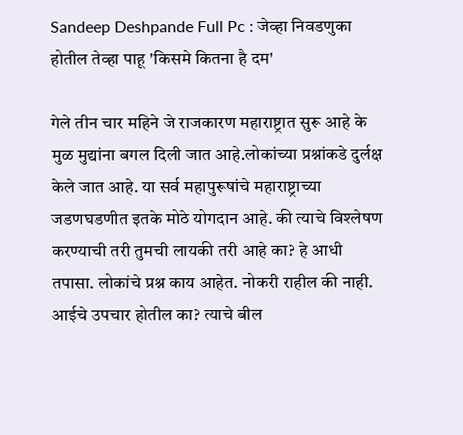Sandeep Deshpande Full Pc : जेव्हा निवडणुका होतील तेव्हा पाहू 'किसमे कितना है दम'

गेले तीन चार महिने जे राजकारण महाराष्ट्रात सुरू आहे के मुळ मुद्यांना बगल दिली जात आहे.लोकांच्या प्रश्नांकडे दुर्लक्ष केले जात आहे. या सर्व महापुरूषांचे महाराष्ट्राच्या जडणघडणीत इतके मोठे योगदान आहे. की त्याचे विश्लेषण करण्याची तरी तुमची लायकी तरी आहे का? हे आधी तपासा. लोकांचे प्रश्न काय आहेत. नोकरी राहील की नाही. आईचे उपचार होतील का? त्याचे बील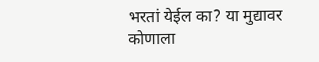भरतां येईल का? या मुद्यावर कोणाला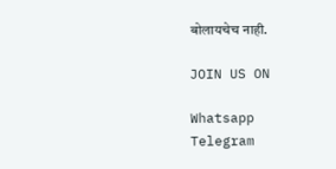बोलायचेच नाही.

JOIN US ON

Whatsapp
Telegram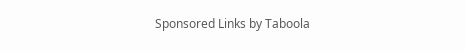Sponsored Links by Taboola